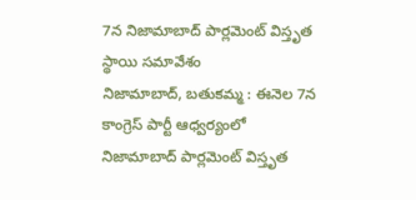7న నిజామాబాద్ పార్లమెంట్ విస్తృత స్థాయి సమావేశం
నిజామాబాద్, బతుకమ్మ : ఈనెల 7న కాంగ్రెస్ పార్టీ ఆధ్వర్యంలో నిజామాబాద్ పార్లమెంట్ విస్తృత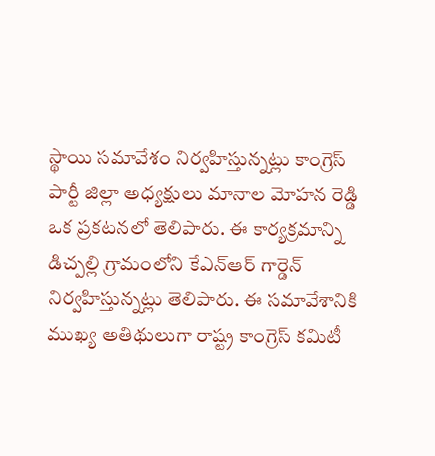స్థాయి సమావేశం నిర్వహిస్తున్నట్లు కాంగ్రెస్ పార్టీ జిల్లా అధ్యక్షులు మానాల మోహన రెడ్డి ఒక ప్రకటనలో తెలిపారు. ఈ కార్యక్రమాన్ని డిచ్పల్లి గ్రామంలోని కేఎన్ఆర్ గార్డెన్ నిర్వహిస్తున్నట్లు తెలిపారు. ఈ సమావేశానికి ముఖ్య అతిథులుగా రాష్ట్ర కాంగ్రెస్ కమిటీ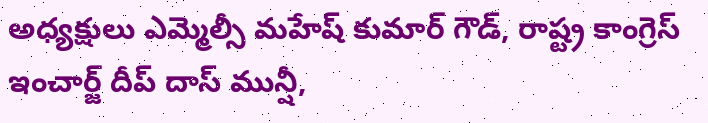అధ్యక్షులు ఎమ్మెల్సీ మహేష్ కుమార్ గౌడ్, రాష్ట్ర కాంగ్రెస్ ఇంచార్జ్ దీప్ దాస్ మున్షీ,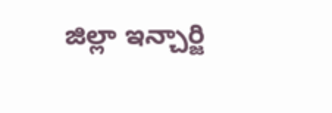జిల్లా ఇన్చార్జి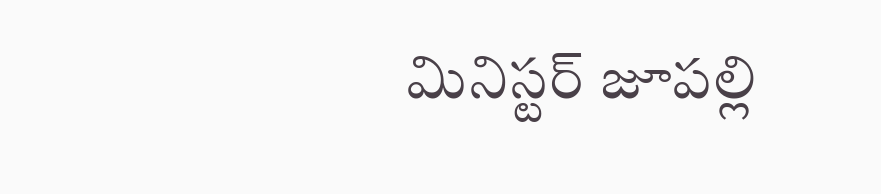మినిస్టర్ జూపల్లి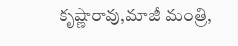కృష్ణారావు,మాజీ మంత్రి,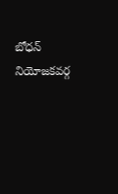బోధన్ నియోజకవర్గ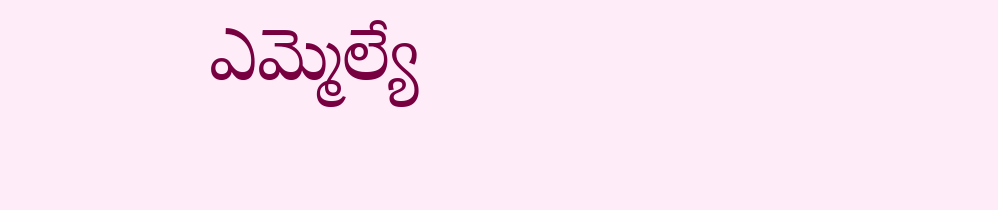ఎమ్మెల్యే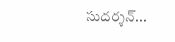సుదర్శన్...